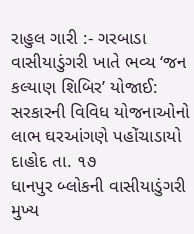રાહુલ ગારી :- ગરબાડા
વાસીયાડુંગરી ખાતે ભવ્ય ‘જન કલ્યાણ શિબિર’ યોજાઈ: સરકારની વિવિધ યોજનાઓનો લાભ ઘરઆંગણે પહોંચાડાયો
દાહોદ તા. ૧૭
ધાનપુર બ્લોકની વાસીયાડુંગરી મુખ્ય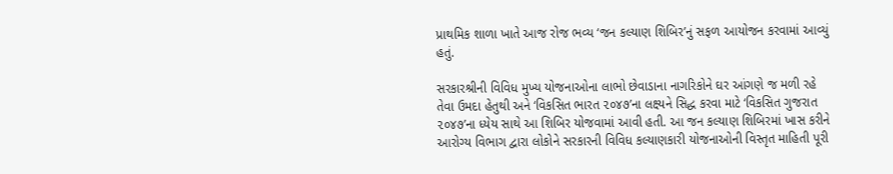પ્રાથમિક શાળા ખાતે આજ રોજ ભવ્ય ‘જન કલ્યાણ શિબિર’નું સફળ આયોજન કરવામાં આવ્યું હતું.

સરકારશ્રીની વિવિધ મુખ્ય યોજનાઓના લાભો છેવાડાના નાગરિકોને ઘર આંગણે જ મળી રહે તેવા ઉમદા હેતુથી અને ‘વિકસિત ભારત ૨૦૪૭’ના લક્ષ્યને સિદ્ધ કરવા માટે ‘વિકસિત ગુજરાત ૨૦૪૭’ના ધ્યેય સાથે આ શિબિર યોજવામાં આવી હતી. આ જન કલ્યાણ શિબિરમાં ખાસ કરીને આરોગ્ય વિભાગ દ્વારા લોકોને સરકારની વિવિધ કલ્યાણકારી યોજનાઓની વિસ્તૃત માહિતી પૂરી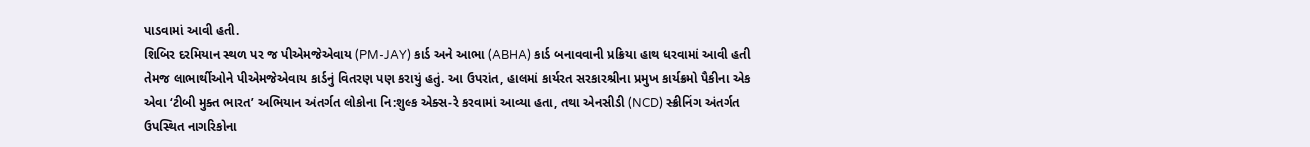પાડવામાં આવી હતી.
શિબિર દરમિયાન સ્થળ પર જ પીએમજેએવાય (PM-JAY) કાર્ડ અને આભા (ABHA) કાર્ડ બનાવવાની પ્રક્રિયા હાથ ધરવામાં આવી હતી તેમજ લાભાર્થીઓને પીએમજેએવાય કાર્ડનું વિતરણ પણ કરાયું હતું. આ ઉપરાંત, હાલમાં કાર્યરત સરકારશ્રીના પ્રમુખ કાર્યક્રમો પૈકીના એક એવા ‘ટીબી મુક્ત ભારત’ અભિયાન અંતર્ગત લોકોના નિ:શુલ્ક એક્સ-રે કરવામાં આવ્યા હતા, તથા એનસીડી (NCD) સ્ક્રીનિંગ અંતર્ગત ઉપસ્થિત નાગરિકોના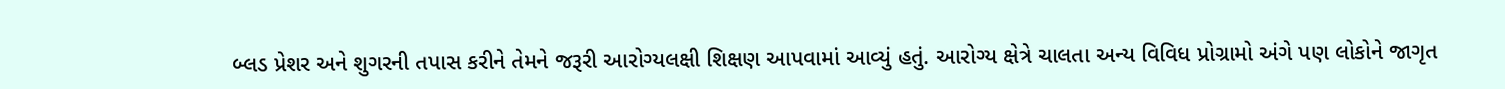બ્લડ પ્રેશર અને શુગરની તપાસ કરીને તેમને જરૂરી આરોગ્યલક્ષી શિક્ષણ આપવામાં આવ્યું હતું. આરોગ્ય ક્ષેત્રે ચાલતા અન્ય વિવિધ પ્રોગ્રામો અંગે પણ લોકોને જાગૃત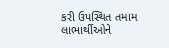કરી ઉપસ્થિત તમામ લાભાર્થીઓને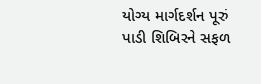યોગ્ય માર્ગદર્શન પૂરું પાડી શિબિરને સફળ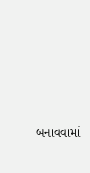બનાવવામાં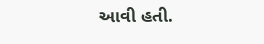આવી હતી.